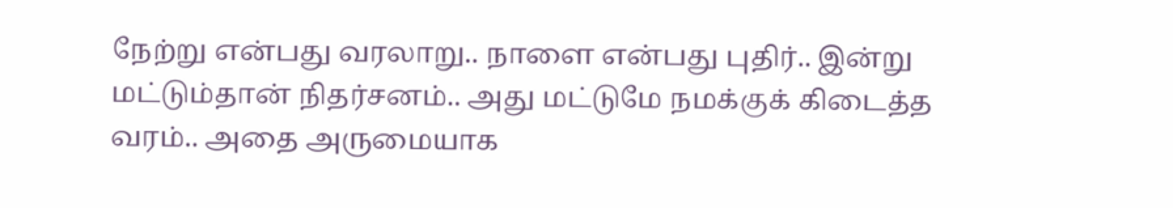நேற்று என்பது வரலாறு.. நாளை என்பது புதிர்.. இன்று மட்டும்தான் நிதர்சனம்.. அது மட்டுமே நமக்குக் கிடைத்த வரம்.. அதை அருமையாக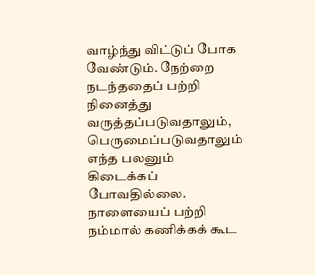வாழ்ந்து விட்டுப் போக வேண்டும். நேற்றை நடந்ததைப் பற்றி நினைத்து வருத்தப்படுவதாலும், பெருமைப்படுவதாலும் எந்த பலனும் கிடைக்கப் போவதில்லை. நாளையைப் பற்றி நம்மால் கணிக்கக் கூட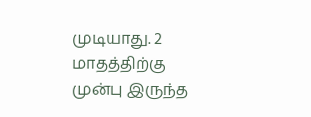முடியாது. 2 மாதத்திற்கு முன்பு இருந்த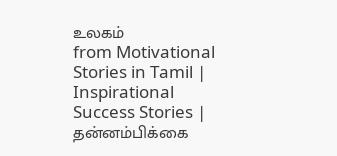உலகம்
from Motivational Stories in Tamil | Inspirational Success Stories | தன்னம்பிக்கை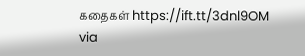கதைகள் https://ift.tt/3dnl9OM
via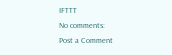IFTTT
No comments:
Post a Comment